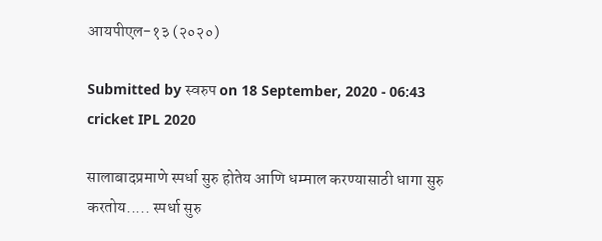आयपीएल-१३ (२०२०)

Submitted by स्वरुप on 18 September, 2020 - 06:43
cricket IPL 2020

सालाबादप्रमाणे स्पर्धा सुरु होतेय आणि धम्माल करण्यासाठी धागा सुरु करतोय..... स्पर्धा सुरु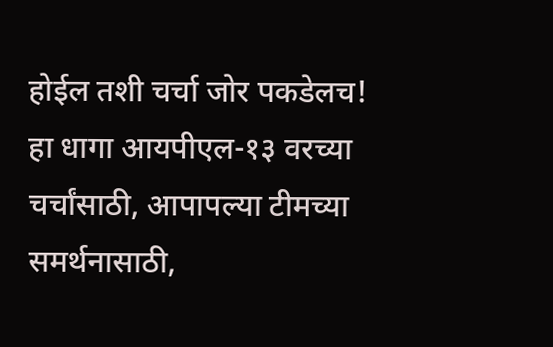होईल तशी चर्चा जोर पकडेलच!
हा धागा आयपीएल-१३ वरच्या चर्चांसाठी, आपापल्या टीमच्या समर्थनासाठी,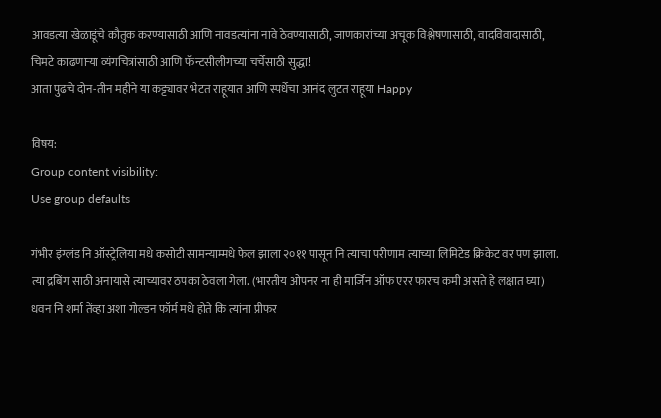आवडत्या खेळाडूंचे कौतुक करण्यासाठी आणि नावडत्यांना नावे ठेवण्यासाठी, जाणकारांच्या अचूक विश्लेषणासाठी, वादविवादासाठी, चिमटे काढणार्‍या व्यंगचित्रांसाठी आणि फॅन्टसीलीगच्या चर्चेसाठी सुद्धा!
आता पुढचे दोन-तीन महीने या कट्ट्यावर भेटत राहूयात आणि स्पर्धेचा आनंद लुटत राहूया Happy

विषय:
Group content visibility:
Use group defaults

गंभीर इंग्लंड नि ऑस्ट्रेलिया मधे कसोटी सामन्याम्मधे फेल झाला २०११ पासून नि त्याचा परीणाम त्याच्या लिमिटेड क्रिकेट वर पण झाला. त्या द्रबिंग साठी अनायासे त्याच्यावर ठपका ठेवला गेला. (भारतीय ओपनर ना ही मार्जिन ऑफ एरर फारच कमी असते हे लक्षात घ्या) धवन नि शर्मा तेंव्हा अशा गोल्डन फॉर्म मधे होते कि त्यांना प्रीफर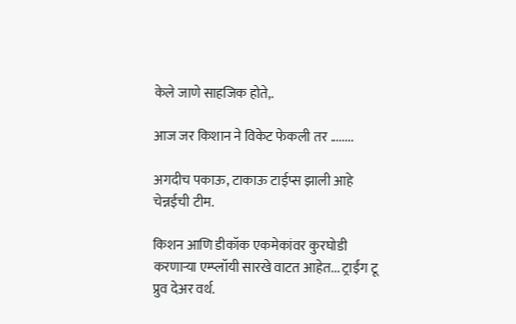केले जाणे साहजिक होते,.

आज जर किशान ने विकेट फेकली तर ........

अगदीच पकाऊ, टाकाऊ टाईप्स झाली आहे चेन्नईची टीम.

किशन आणि डीकॉक एकमेकांवर कुरघोडी करणार्‍या एम्प्लॉयी सारखे वाटत आहेत... ट्राईंग टू प्रुव देअर वर्थ.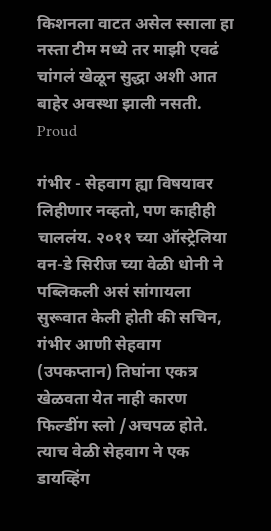किशनला वाटत असेल स्साला हा नस्ता टीम मध्ये तर माझी एवढं चांगलं खेळून सुद्धा अशी आत बाहेर अवस्था झाली नसती. Proud

गंभीर - सेहवाग ह्या विषयावर लिहीणार नव्हतो, पण काहीही चाललंय. २०११ च्या ऑस्ट्रेलिया वन-डे सिरीज च्या वेळी धोनी ने पब्लिकली असं सांगायला सुरूवात केली होती की सचिन, गंभीर आणी सेहवाग (उपकप्तान) तिघांना एकत्र खेळवता येत नाही कारण फिल्डींग स्लो /अचपळ होते. त्याच वेळी सेहवाग ने एक डायव्हिंग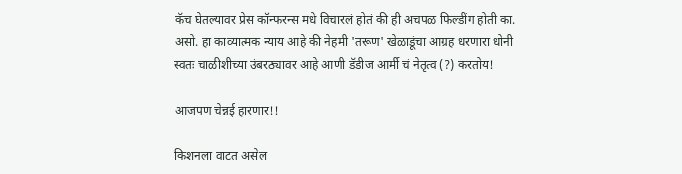कॅच घेतल्यावर प्रेस कॉन्फरन्स मधे विचारलं होतं की ही अचपळ फिल्डींग होती का. असो. हा काव्यात्मक न्याय आहे की नेहमी 'तरूण' खेळाडूंचा आग्रह धरणारा धोनी स्वतः चाळीशीच्या उंबरठ्यावर आहे आणी डॅडीज आर्मी चं नेतृत्व (?) करतोय!

आजपण चेन्नई हारणार!!

किशनला वाटत असेल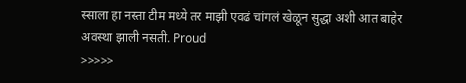स्साला हा नस्ता टीम मध्ये तर माझी एवढं चांगलं खेळून सुद्धा अशी आत बाहेर अवस्था झाली नसती. Proud
>>>>>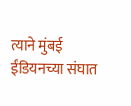त्याने मुंबई ईंडियनच्या संघात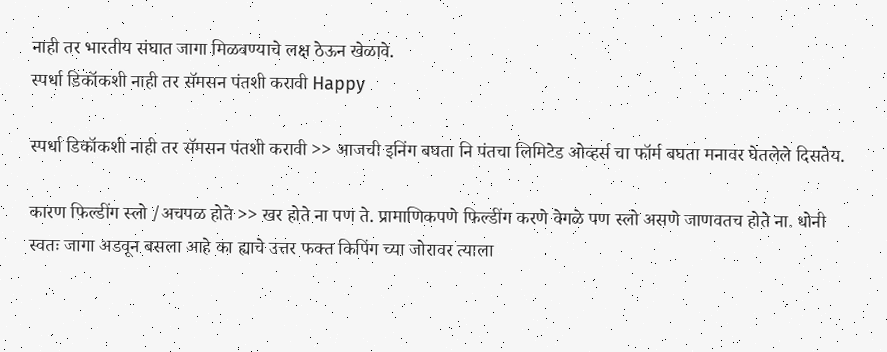नाही तर भारतीय संघात जागा मिळवण्याचे लक्ष ठेऊन खेळावे.
स्पर्धा डिकॉकशी नाही तर सॅमसन पंतशी करावी Happy

स्पर्धा डिकॉकशी नाही तर सॅमसन पंतशी करावी >> आजची इनिंग बघता नि पंतचा लिमिटेड ओव्हर्स चा फॉर्म बघता मनावर घेतलेले दिसतेय.

कारण फिल्डींग स्लो /अचपळ होते >> खर होते ना पण ते. प्रामाणिकपणे फिल्डींग करणे वेगळे पण स्लो असणे जाणवतच होते ना. धोनी स्वतः जागा अडवून बसला आहे का ह्याचे उत्तर फक्त किपिंग च्या जोरावर त्याला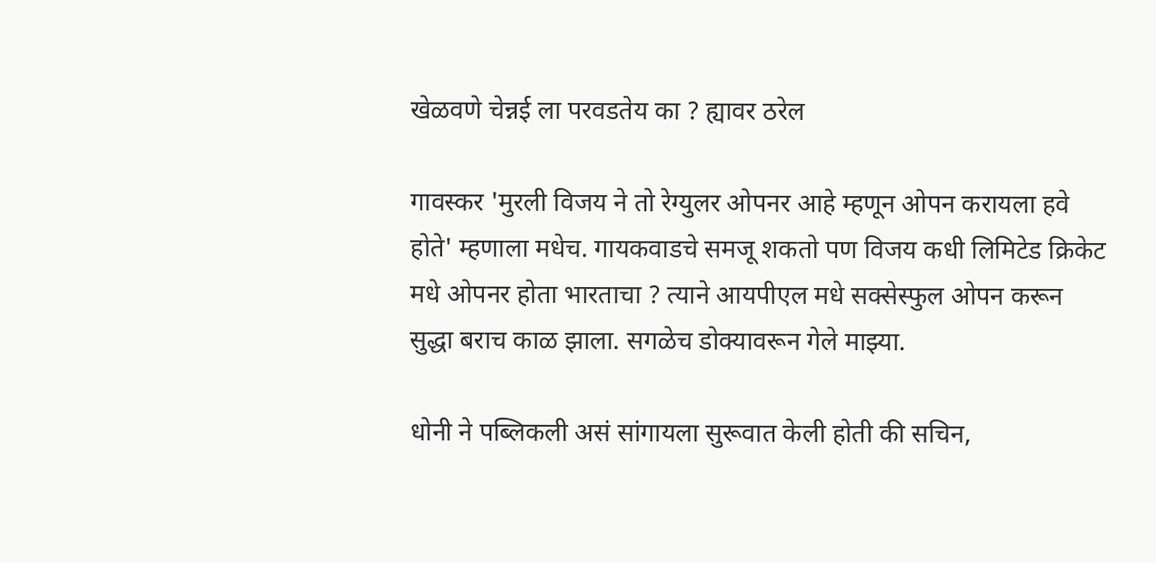खेळवणे चेन्नई ला परवडतेय का ? ह्यावर ठरेल

गावस्कर 'मुरली विजय ने तो रेग्युलर ओपनर आहे म्हणून ओपन करायला हवे होते' म्हणाला मधेच. गायकवाडचे समजू शकतो पण विजय कधी लिमिटेड क्रिकेट मधे ओपनर होता भारताचा ? त्याने आयपीएल मधे सक्सेस्फुल ओपन करून सुद्धा बराच काळ झाला. सगळेच डोक्यावरून गेले माझ्या.

धोनी ने पब्लिकली असं सांगायला सुरूवात केली होती की सचिन,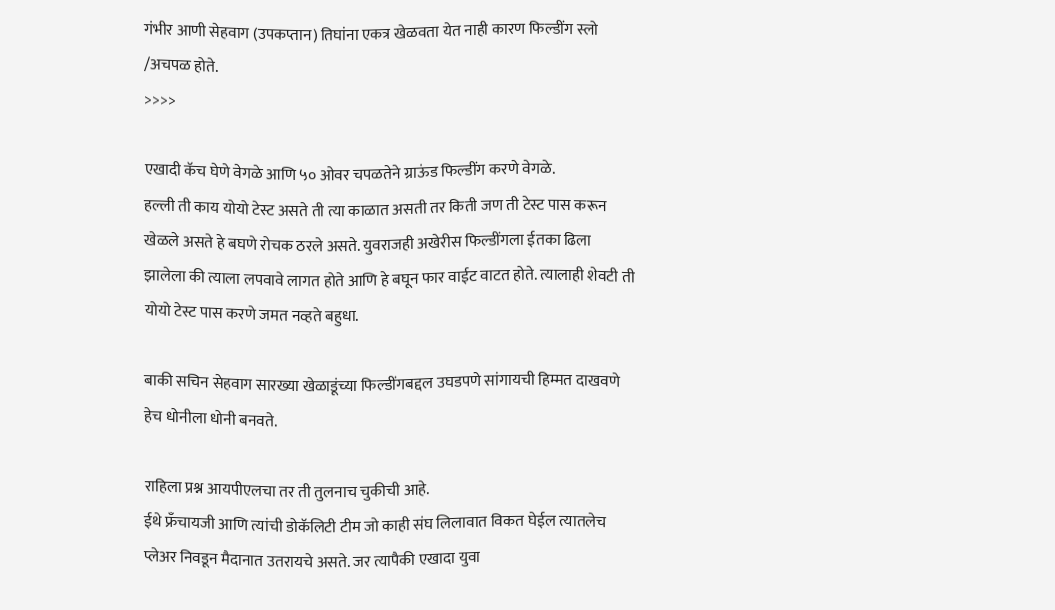गंभीर आणी सेहवाग (उपकप्तान) तिघांना एकत्र खेळवता येत नाही कारण फिल्डींग स्लो /अचपळ होते.
>>>>

एखादी कॅच घेणे वेगळे आणि ५० ओवर चपळतेने ग्राऊंड फिल्डींग करणे वेगळे.
हल्ली ती काय योयो टेस्ट असते ती त्या काळात असती तर किती जण ती टेस्ट पास करून खेळले असते हे बघणे रोचक ठरले असते. युवराजही अखेरीस फिल्डींगला ईतका ढिला झालेला की त्याला लपवावे लागत होते आणि हे बघून फार वाईट वाटत होते. त्यालाही शेवटी ती योयो टेस्ट पास करणे जमत नव्हते बहुधा.

बाकी सचिन सेहवाग सारख्या खेळाडूंच्या फिल्डींगबद्दल उघडपणे सांगायची हिम्मत दाखवणे हेच धोनीला धोनी बनवते.

राहिला प्रश्न आयपीएलचा तर ती तुलनाच चुकीची आहे.
ईथे फ्रॅंचायजी आणि त्यांची डोकॅलिटी टीम जो काही संघ लिलावात विकत घेईल त्यातलेच प्लेअर निवडून मैदानात उतरायचे असते. जर त्यापैकी एखादा युवा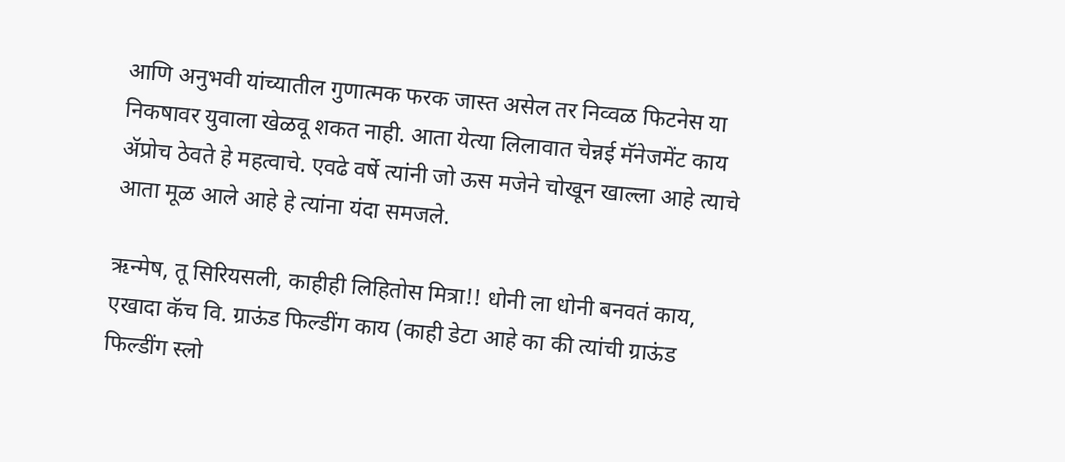आणि अनुभवी यांच्यातील गुणात्मक फरक जास्त असेल तर निव्वळ फिटनेस या निकषावर युवाला खेळवू शकत नाही. आता येत्या लिलावात चेन्नई मॅनेजमेंट काय ॲप्रोच ठेवते हे महत्वाचे. एवढे वर्षे त्यांनी जो ऊस मजेने चोखून खाल्ला आहे त्याचे आता मूळ आले आहे हे त्यांना यंदा समजले.

ऋन्मेष, तू सिरियसली, काहीही लिहितोस मित्रा!! धोनी ला धोनी बनवतं काय, एखादा कॅच वि. ग्राऊंड फिल्डींग काय (काही डेटा आहे का की त्यांची ग्राऊंड फिल्डींग स्लो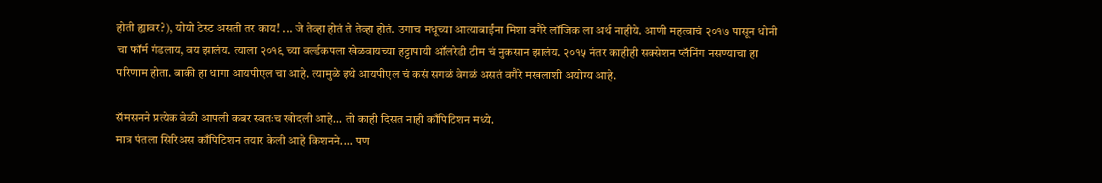होती ह्यावर?), योयो टेस्ट असती तर काय! ... जे तेव्हा होतं ते तेव्हा होतं. उगाच मधूच्या आत्याबाईंना मिशा वगैरे लॉजिक ला अर्थ नाहीये. आणी महत्वाचं २०१७ पासून धोनी चा फॉर्म गंडलाय, वय झालंय. त्याला २०१९ च्या वर्ल्डकपला खेळवायच्या हट्टापायी ऑलरेडी टीम चं नुकसान झालंय. २०१५ नंतर काहीही सक्सेशन प्लॅनिंग नसण्याचा हा परिणाम होता. बाकी हा धागा आयपीएल चा आहे. त्यामुळे इथे आयपीएल चं कसं सगळं वेगळं असतं वगैरे मखलाशी अयोग्य आहे.

सॅमसनने प्रत्येक वेळी आपली कबर स्वतःच खोदली आहे... तो काही दिसत नाही काँपिटिशन मध्ये.
मात्र पंतला सिरिअस काँपिटिशन तयार केली आहे किशनने.... पण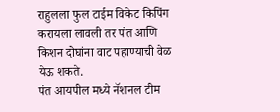राहुलला फुल टाईम विकेट किपिंग करायला लावली तर पंत आणि किशन दोघांना वाट पहाण्याची वेळ येऊ शकते.
पंत आयपील मध्ये नॅशनल टीम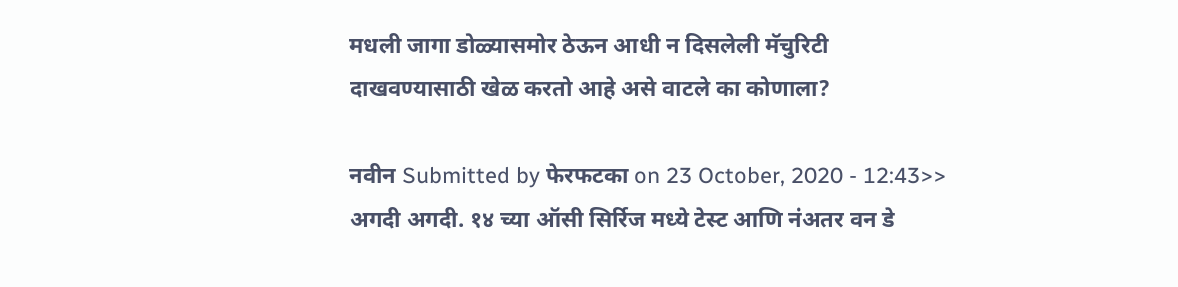मधली जागा डोळ्यासमोर ठेऊन आधी न दिसलेली मॅचुरिटी दाखवण्यासाठी खेळ करतो आहे असे वाटले का कोणाला?

नवीन Submitted by फेरफटका on 23 October, 2020 - 12:43>> अगदी अगदी. १४ च्या ऑसी सिर्रिज मध्ये टेस्ट आणि नंअतर वन डे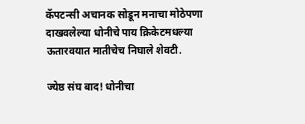कॅपटन्सी अचानक सोडून मनाचा मोठेपणा दाखवलेल्या धोनीचे पाय क्रिकेटमधल्या ऊतारवयात मातीचेच निघाले शेवटी.

ज्येष्ठ संघ बाद! धोनीचा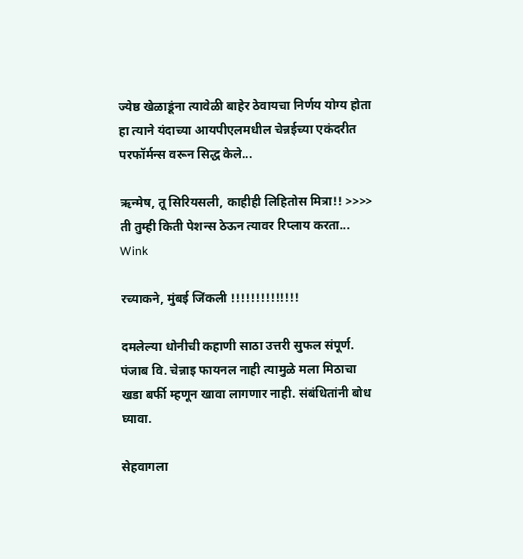ज्येष्ठ खेळाडूंना त्यावेळी बाहेर ठेवायचा निर्णय योग्य होता हा त्याने यंदाच्या आयपीएलमधील चेन्नईच्या एकंदरीत परफॉर्मन्स वरून सिद्ध केले...

ऋन्मेष, तू सिरियसली, काहीही लिहितोस मित्रा!! >>>> ती तुम्ही किती पेशन्स ठेऊन त्यावर रिप्लाय करता... Wink

रच्याकने, मुंबई जिंकली !!!!!!!!!!!!!!

दमलेल्या धोनीची कहाणी साठा उत्तरी सुफल संपूर्ण.
पंजाब वि. चेन्नाइ फायनल नाही त्यामुळे मला मिठाचा खडा बर्फी म्हणून खावा लागणार नाही. संबंधितांनी बोध घ्यावा.

सेहवागला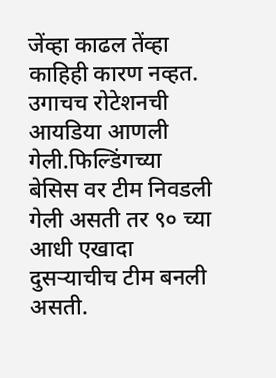जेंव्हा काढल तेंव्हा काहिही कारण नव्हत. उगाचच रोटेशनची आयडिया आणली गेली.फिल्डिंगच्या बेसिस वर टीम निवडली गेली असती तर ९० च्या आधी एखादा दुसर्‍याचीच टीम बनली असती.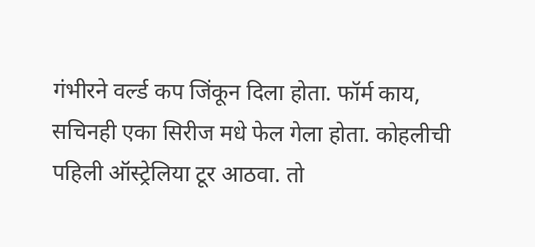गंभीरने वर्ल्ड कप जिंकून दिला होता. फॉर्म काय, सचिनही एका सिरीज मधे फेल गेला होता. कोहलीची पहिली ऑस्ट्रेलिया टूर आठवा. तो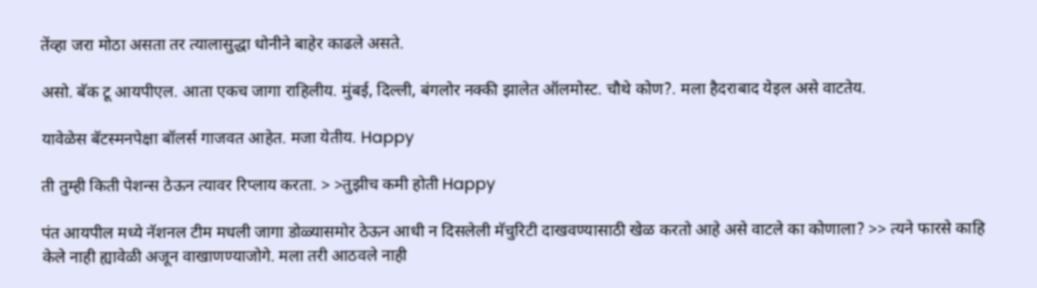तेंव्हा जरा मोठा असता तर त्यालासुद्धा धोनीने बाहेर काढले असते.

असो. बॅक टू आयपीएल. आता एकच जागा राहिलीय. मुंबई, दिल्ली, बंगलोर नक्की झालेत ऑलमोस्ट. चौथे कोण?. मला हैदराबाद येइल असे वाटतेय.

यावेळेस बॅटस्मनपेक्षा बॉलर्स गाजवत आहेत. मजा येतीय. Happy

ती तुम्ही किती पेशन्स ठेऊन त्यावर रिप्लाय करता. > >तुझीच कमी होती Happy

पंत आयपील मध्ये नॅशनल टीम मधली जागा डोळ्यासमोर ठेऊन आधी न दिसलेली मॅचुरिटी दाखवण्यासाठी खेळ करतो आहे असे वाटले का कोणाला? >> त्यने फारसे काहि केले नाही ह्यावेळी अजून वाखाणण्याजोगे. मला तरी आठवले नाही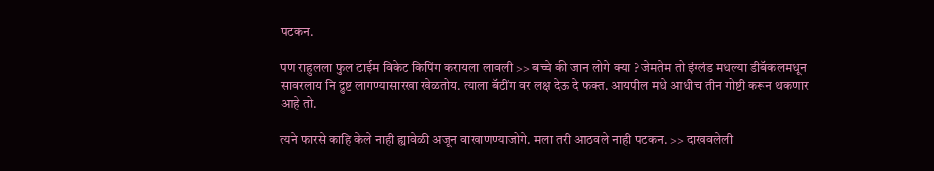पटकन.

पण राहुलला फुल टाईम विकेट किपिंग करायला लावली >> बच्चे की जान लोगे क्या ? जेमतेम तो इंग्लंड मधल्या डीबॅकलमधून सावरलाय नि द्रुष्ट लागण्यासारखा खेळतोय. त्याला बॅटींग वर लक्ष देऊ दे फक्त. आयपील मधे आधीच तीन गोष्टी करून थकणार आहे तो.

त्यने फारसे काहि केले नाही ह्यावेळी अजून वाखाणण्याजोगे. मला तरी आठवले नाही पटकन. >> दाखवलेली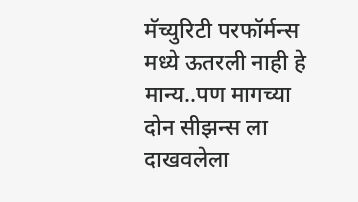मॅच्युरिटी परफॉर्मन्स मध्ये ऊतरली नाही हे मान्य..पण मागच्या दोन सीझन्स ला दाखवलेला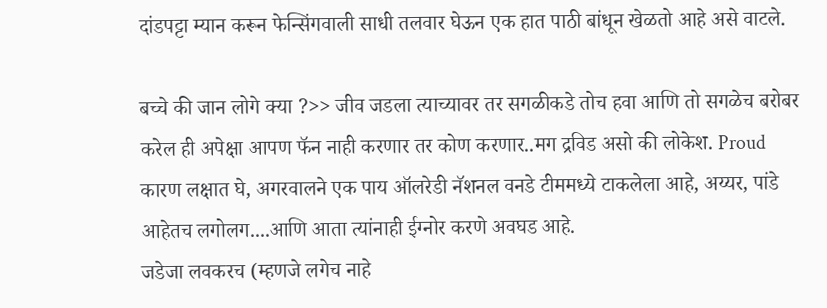दांडपट्टा म्यान करून फेन्सिंगवाली साधी तलवार घेऊन एक हात पाठी बांधून खेळतो आहे असे वाटले.

बच्चे की जान लोगे क्या ?>> जीव जडला त्याच्यावर तर सगळीकडे तोच हवा आणि तो सगळेच बरोबर करेल ही अपेक्षा आपण फॅन नाही करणार तर कोण करणार..मग द्रविड असो की लोकेश. Proud
कारण लक्षात घे, अगरवालने एक पाय ऑलरेडी नॅशनल वनडे टीममध्ये टाकलेला आहे, अय्यर, पांडे आहेतच लगोलग....आणि आता त्यांनाही ईग्नोर करणे अवघड आहे.
जडेजा लवकरच (म्हणजे लगेच नाहे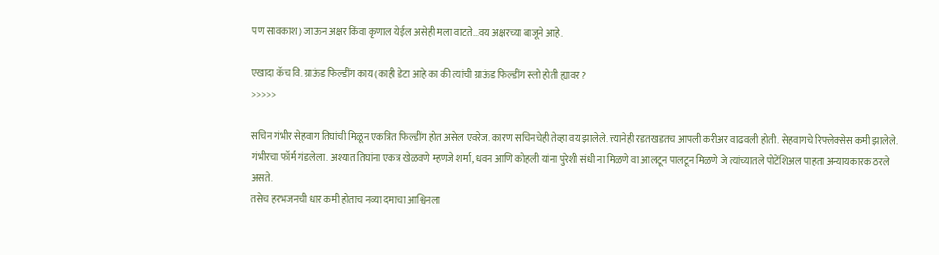पण सावकाश) जाऊन अक्षर किंवा कृणाल येईल असेही मला वाटते...वय अक्षरच्या बाजूने आहे.

एखादा कॅच वि. ग्राऊंड फिल्डींग काय (काही डेटा आहे का की त्यांची ग्राऊंड फिल्डींग स्लो होती ह्यावर?
>>>>>

सचिन गंभीर सेहवाग तिघांची मिळून एकत्रित फिल्डींग होत असेल एवरेज. कारण सचिनचेही तेव्हा वय झालेले. त्त्यानेही रडतखडतच आपली करीअर वाढवली होती. सेहवागचे रिफ्लेक्सेस कमी झालेले. गंभीरचा फॉर्म गंडलेला. अश्यात तिघांना एकत्र खेळवणे म्हणजे शर्मा, धवन आणि कोहली यांना पुरेशी संधी ना मिळणे वा आलटून पालटून मिळणे जे त्यांच्यातले पोटेंशिअल पाहता अन्यायकारक ठरले असते.
तसेच हरभजनची धार कमी होताच नव्या दमाचा आश्विनला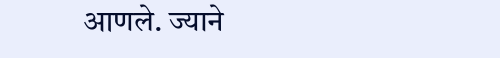आणले. ज्याने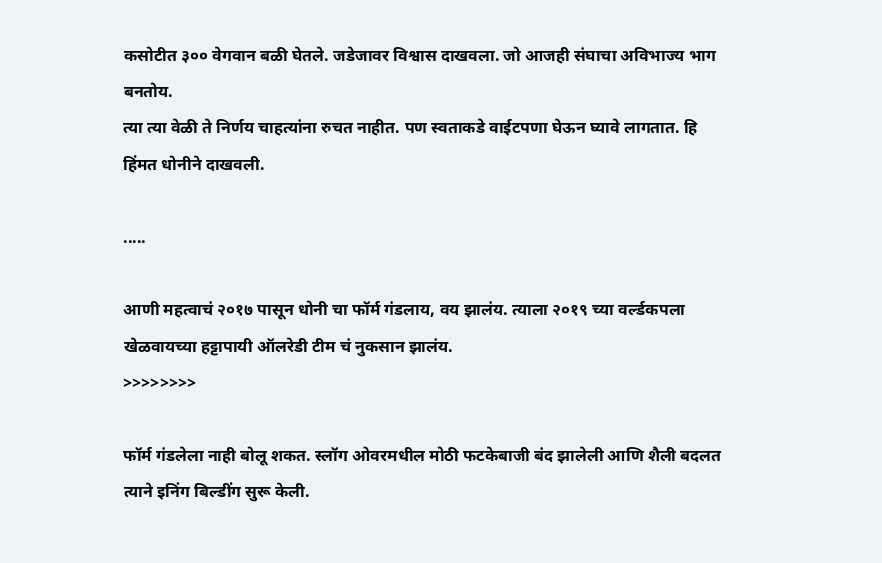कसोटीत ३०० वेगवान बळी घेतले. जडेजावर विश्वास दाखवला. जो आजही संघाचा अविभाज्य भाग बनतोय.
त्या त्या वेळी ते निर्णय चाहत्यांना रुचत नाहीत. पण स्वताकडे वाईटपणा घेऊन घ्यावे लागतात. हि हिंमत धोनीने दाखवली.

.....

आणी महत्वाचं २०१७ पासून धोनी चा फॉर्म गंडलाय, वय झालंय. त्याला २०१९ च्या वर्ल्डकपला खेळवायच्या हट्टापायी ऑलरेडी टीम चं नुकसान झालंय.
>>>>>>>>

फॉर्म गंडलेला नाही बोलू शकत. स्लॉग ओवरमधील मोठी फटकेबाजी बंद झालेली आणि शैली बदलत त्याने इनिंग बिल्डींग सुरू केली.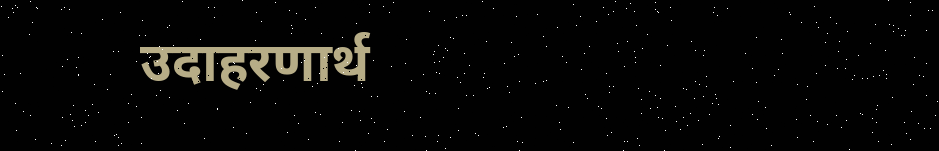उदाहरणार्थ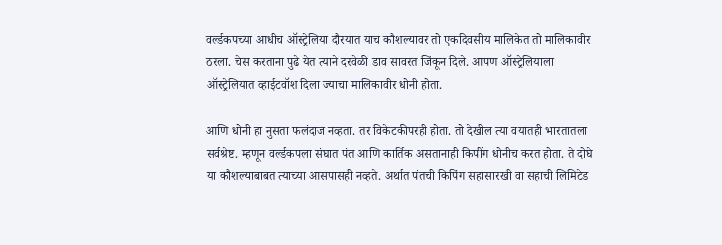वर्ल्डकपच्या आधीच ऑस्ट्रेलिया दौरयात याच कौशल्यावर तो एकदिवसीय मालिकेत तो मालिकावीर ठरला. चेस करताना पुढे येत त्याने दरवेळी डाव सावरत जिंकून दिले. आपण ऑस्ट्रेलियाला ऑस्ट्रेलियात व्हाईटवॉश दिला ज्याचा मालिकावीर धोनी होता.

आणि धोनी हा नुसता फलंदाज नव्हता. तर विकेटकीपरही होता. तो देखील त्या वयातही भारतातला सर्वश्रेष्ट. म्हणून वर्ल्डकपला संघात पंत आणि कार्तिक असतानाही किपींग धोनीच करत होता. ते दोघे या कौशल्याबाबत त्याच्या आसपासही नव्हते. अर्थात पंतची किपिंग सहासारखी वा सहाची लिमिटेड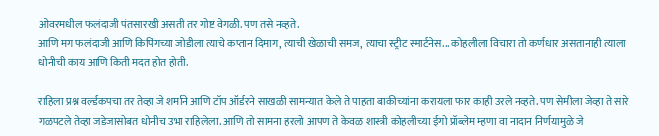ओवरमधील फलंदाजी पंतसारखी असती तर गोष्ट वेगळी. पण तसे नव्हते.
आणि मग फलंदाजी आणि किपिंगच्या जोडीला त्याचे कप्तान दिमाग, त्याची खेळाची समज, त्याचा स्ट्रीट स्मार्टनेस... कोहलीला विचारा तो कर्णधार असतानाही त्याला धोनीची काय आणि किती मदत होत होती.

राहिला प्रश्न वर्ल्डकपचा तर तेव्हा जे शर्माने आणि टॉप ऑर्डरने साखळी सामन्यात केले ते पाहता बाकीच्यांना करायला फार काही उरले नव्हते. पण सेमीला जेव्हा ते सारे गळपटले तेव्हा जडेजासोबत धोनीच उभा राहिलेला. आणि तो सामना हरलो आपण ते केवळ शास्त्री कोहलीच्या ईगो प्रॉब्लेम म्हणा वा नादान निर्णयामुळे जे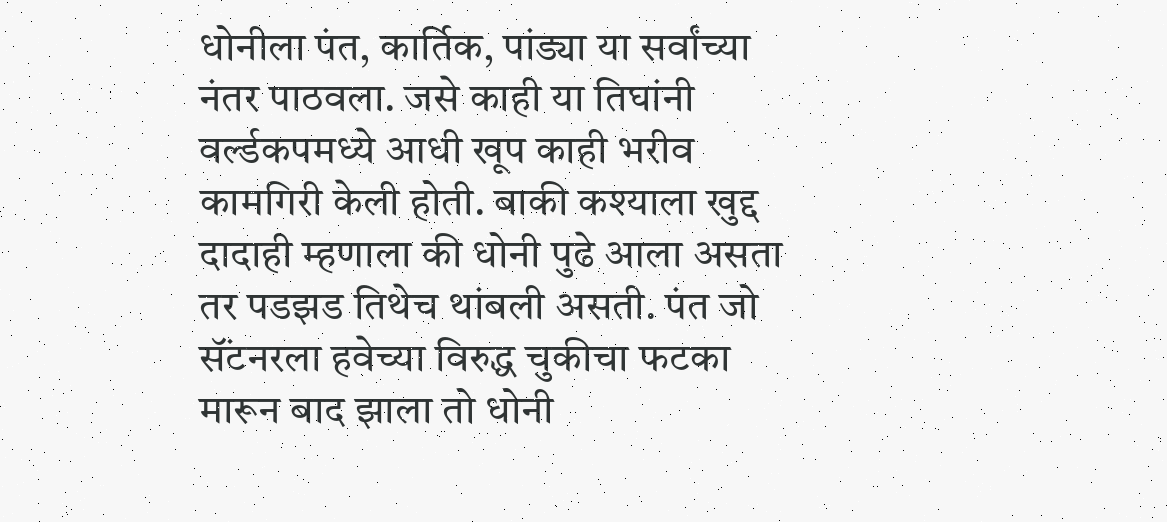धोनीला पंत, कार्तिक, पांड्या या सर्वांच्या नंतर पाठवला. जसे काही या तिघांनी वर्ल्डकपमध्ये आधी खूप काही भरीव कामगिरी केली होती. बाकी कश्याला खुद्द दादाही म्हणाला की धोनी पुढे आला असता तर पडझड तिथेच थांबली असती. पंत जो सॅंटनरला हवेच्या विरुद्ध चुकीचा फटका मारून बाद झाला तो धोनी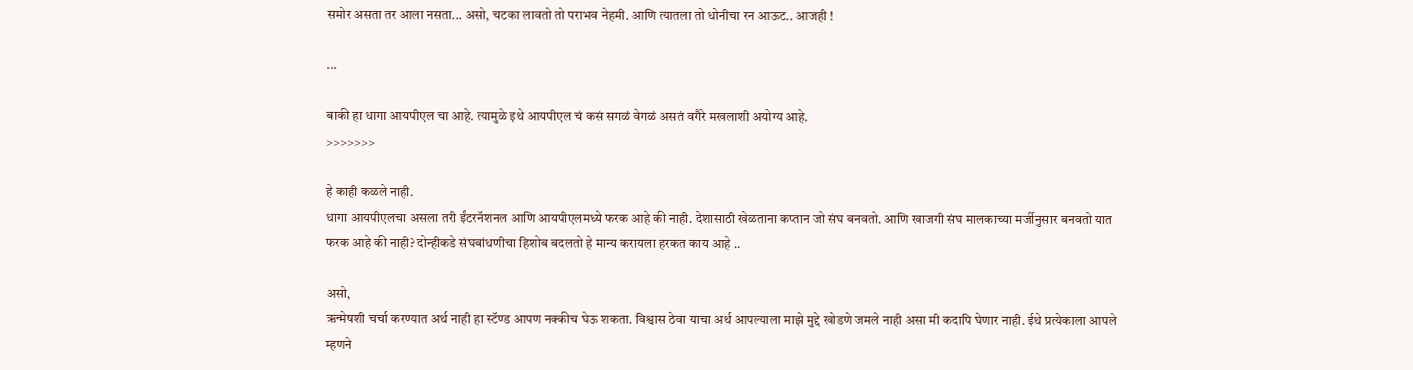समोर असता तर आला नसता... असो, चटका लावतो तो पराभव नेहमी. आणि त्यातला तो धोनीचा रन आऊट.. आजही !

...

बाकी हा धागा आयपीएल चा आहे. त्यामुळे इथे आयपीएल चं कसं सगळं वेगळं असतं वगैरे मखलाशी अयोग्य आहे.
>>>>>>>

हे काही कळले नाही.
धागा आयपीएलचा असला तरी ईंटरनॅशनल आणि आयपीएलमध्ये फरक आहे की नाही. देशासाठी खेळताना कप्तान जो संघ बनवतो. आणि खाजगी संघ मालकाच्या मर्जीनुसार बनवतो यात फरक आहे की नाही? दोन्हीकडे संघबांधणीचा हिशोब बदलतो हे मान्य करायला हरकत काय आहे ..

असो,
ऋन्मेषशी चर्चा करण्यात अर्थ नाही हा स्टॅण्ड आपण नक्कीच घेऊ शकता. विश्वास ठेवा याचा अर्थ आपल्याला माझे मुद्दे खोडणे जमले नाही असा मी कदापि घेणार नाही. ईथे प्रत्येकाला आपले म्हणने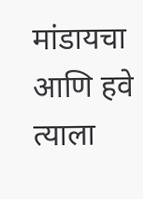मांडायचा आणि हवे त्याला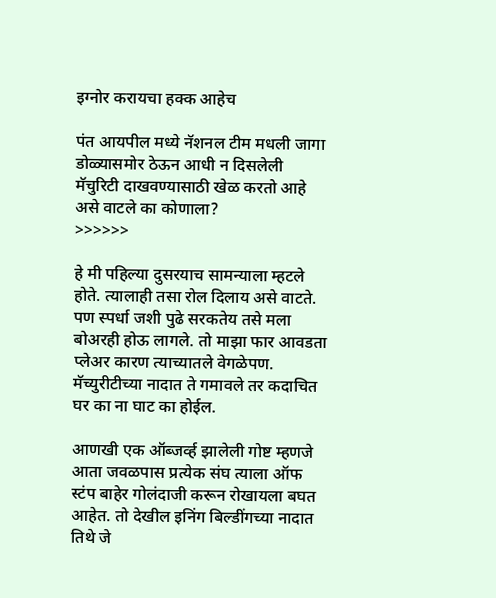इग्नोर करायचा हक्क आहेच

पंत आयपील मध्ये नॅशनल टीम मधली जागा डोळ्यासमोर ठेऊन आधी न दिसलेली मॅचुरिटी दाखवण्यासाठी खेळ करतो आहे असे वाटले का कोणाला?
>>>>>>

हे मी पहिल्या दुसरयाच सामन्याला म्हटले होते. त्यालाही तसा रोल दिलाय असे वाटते. पण स्पर्धा जशी पुढे सरकतेय तसे मला बोअरही होऊ लागले. तो माझा फार आवडता प्लेअर कारण त्याच्यातले वेगळेपण. मॅच्युरीटीच्या नादात ते गमावले तर कदाचित घर का ना घाट का होईल.

आणखी एक ऑब्जर्व्ह झालेली गोष्ट म्हणजे आता जवळपास प्रत्येक संघ त्याला ऑफ स्टंप बाहेर गोलंदाजी करून रोखायला बघत आहेत. तो देखील इनिंग बिल्डींगच्या नादात तिथे जे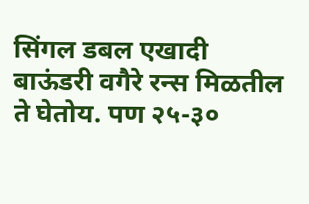सिंगल डबल एखादी बाऊंडरी वगैरे रन्स मिळतील ते घेतोय. पण २५-३०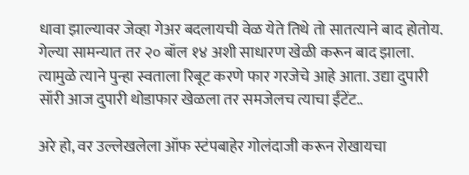धावा झाल्यावर जेव्हा गेअर बदलायची वेळ येते तिथे तो सातत्याने बाद होतोय. गेल्या सामन्यात तर २० बॉल १४ अशी साधारण खेळी करून बाद झाला. त्यामुळे त्याने पुन्हा स्वताला रिबूट करणे फार गरजेचे आहे आता. उद्या दुपारी सॉरी आज दुपारी थोडाफार खेळला तर समजेलच त्याचा ईंटेंट..

अरे हो, वर उल्लेखलेला ऑफ स्टंपबाहेर गोलंदाजी करून रोखायचा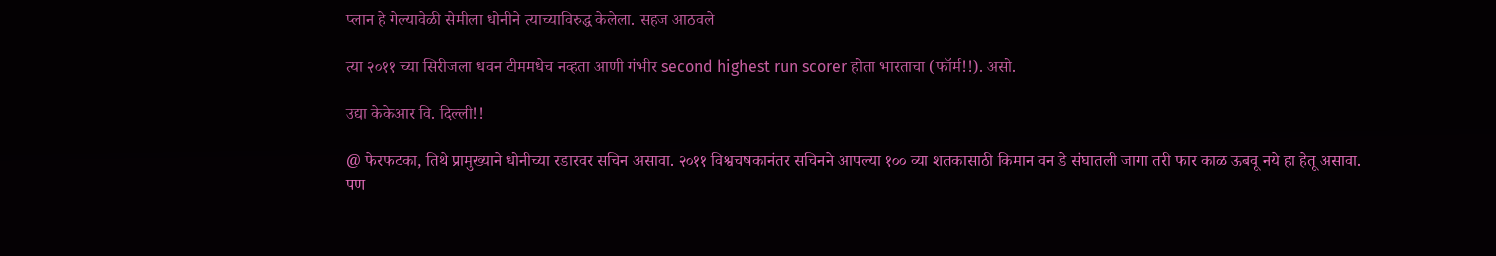प्लान हे गेल्यावेळी सेमीला धोनीने त्याच्याविरुद्ध केलेला. सहज आठवले

त्या २०११ च्या सिरीजला धवन टीममधेच नव्हता आणी गंभीर second highest run scorer होता भारताचा (फॉर्म!!). असो.

उद्या केकेआर वि. दिल्ली!!

@ फेरफटका, तिथे प्रामुख्याने धोनीच्या रडारवर सचिन असावा. २०११ विश्वचषकानंतर सचिनने आपल्या १०० व्या शतकासाठी किमान वन डे संघातली जागा तरी फार काळ ऊबवू नये हा हेतू असावा. पण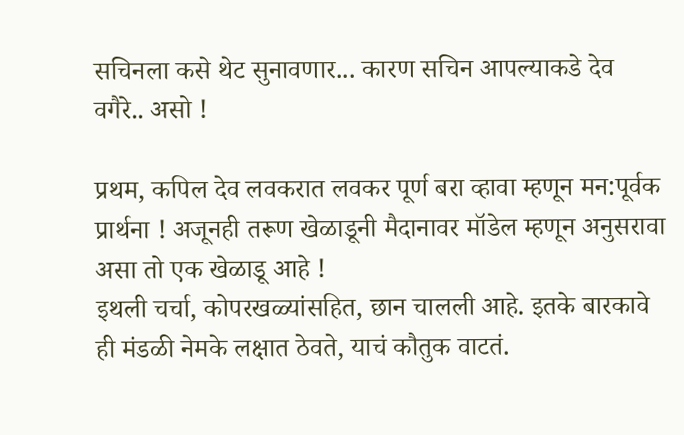सचिनला कसे थेट सुनावणार... कारण सचिन आपल्याकडे देव वगैरे.. असो !

प्रथम, कपिल देव लवकरात लवकर पूर्ण बरा व्हावा म्हणून मन:पूर्वक प्रार्थना ! अजूनही तरूण खेळाडूनी मैदानावर मॉडेल म्हणून अनुसरावा असा तो एक खेळाडू आहे !
इथली चर्चा, कोपरखळ्यांसहित, छान चालली आहे. इतके बारकावे ही मंडळी नेमके लक्षात ठेवते, याचं कौतुक वाटतं.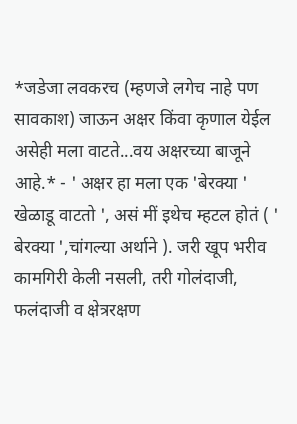*जडेजा लवकरच (म्हणजे लगेच नाहे पण सावकाश) जाऊन अक्षर किंवा कृणाल येईल असेही मला वाटते...वय अक्षरच्या बाजूने आहे.* - ' अक्षर हा मला एक 'बेरक्या ' खेळाडू वाटतो ', असं मीं इथेच म्हटल होतं ( ' बेरक्या ',चांगल्या अर्थाने ). जरी खूप भरीव कामगिरी केली नसली, तरी गोलंदाजी, फलंदाजी व क्षेत्ररक्षण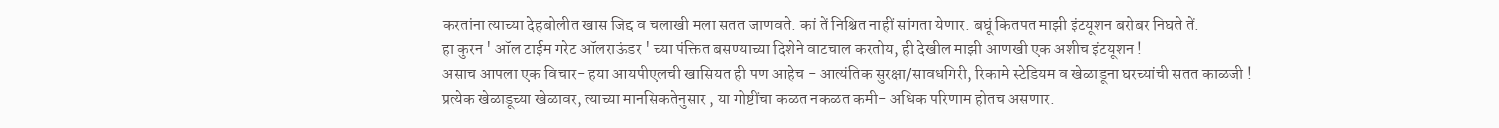करतांना त्याच्या देहबोलीत खास जिद्द व चलाखी मला सतत जाणवते. कां तें निश्चित नाहीं सांगता येणार. बघूं कितपत माझी इंटयूशन बरोबर निघते तें.
हा कुरन ' ऑल टाईम गरेट ऑलराऊंडर ' च्या पंक्तित बसण्याच्या दिशेने वाटचाल करतोय, ही देखील माझी आणखी एक अशीच इंटयूशन !
असाच आपला एक विचार- हया आयपीएलची खासियत ही पण आहेच - आत्यंतिक सुरक्षा/सावधगिरी, रिकामे स्टेडियम व खेळाडूना घरच्यांची सतत काळजी ! प्रत्येक खेळाडूच्या खेळावर, त्याच्या मानसिकतेनुसार , या गोष्टींचा कळत नकळत कमी- अधिक परिणाम होतच असणार.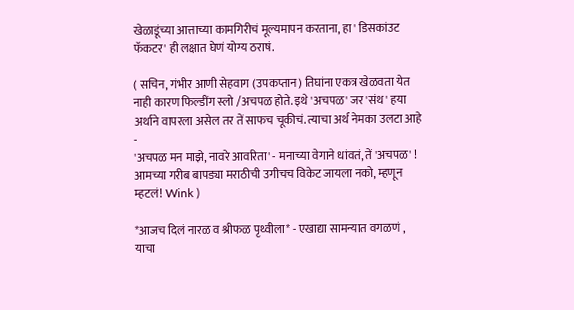खेळाडूंच्या आत्ताच्या कामगिरीचं मूल्यमापन करताना, हा ' डिसकांउट फॅकटर' ही लक्षात घेणं योग्य ठराषं.

( सचिन, गंभीर आणी सेहवाग (उपकप्तान) तिघांना एकत्र खेळवता येत नाही कारण फिल्डींग स्लो /अचपळ होते. इथे 'अचपळ' जर 'संथ' हया अर्थाने वापरला असेल तर तें साफच चूकीचं. त्याचा अर्थ नेमका उलटा आहे -
'अचपळ मन माझे, नावरे आवरिता' - मनाच्या वेगाने धांवतं, तें 'अचपळ' !
आमच्या गरीब बापड्या मराठीची उगीचच विकेट जायला नको, म्हणून म्हटलं! Wink )

*आजच दिलं नारळ व श्रीफळ पृथ्वीला* - एखाद्या सामन्यात वगळणं , याचा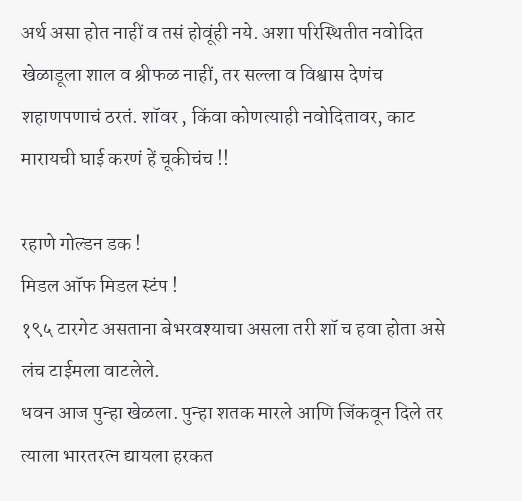अर्थ असा होत नाहीं व तसं होवूंही नये. अशा परिस्थितीत नवोदित खेळाडूला शाल व श्रीफळ नाहीं, तर सल्ला व विश्वास देणंच शहाणपणाचं ठरतं. शॉवर , किंवा कोणत्याही नवोदितावर, काट मारायची घाई करणं हें चूकीचंच !!

रहाणे गोल्डन डक !
मिडल ऑफ मिडल स्टंप !
१९५ टारगेट असताना बेभरवश्याचा असला तरी शॉ च हवा होता असे लंच टाईमला वाटलेले.
धवन आज पुन्हा खेळला. पुन्हा शतक मारले आणि जिंकवून दिले तर त्याला भारतरत्न द्यायला हरकत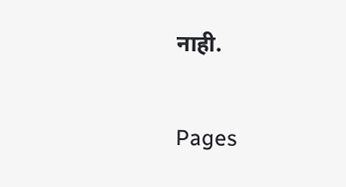नाही.

Pages